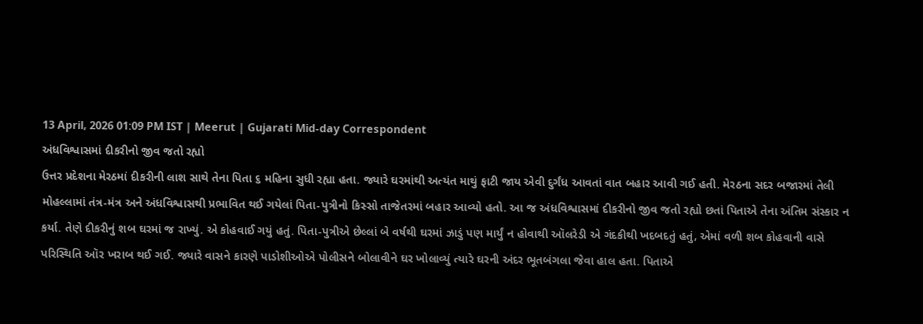13 April, 2026 01:09 PM IST | Meerut | Gujarati Mid-day Correspondent
અંધવિશ્વાસમાં દીકરીનો જીવ જતો રહ્યો
ઉત્તર પ્રદેશના મેરઠમાં દીકરીની લાશ સાથે તેના પિતા ૬ મહિના સુધી રહ્યા હતા. જ્યારે ઘરમાંથી અત્યંત માથું ફાટી જાય એવી દુર્ગંધ આવતાં વાત બહાર આવી ગઈ હતી. મેરઠના સદર બજારમાં તેલી મોહલ્લામાં તંત્ર-મંત્ર અને અંધવિશ્વાસથી પ્રભાવિત થઈ ગયેલાં પિતા-પુત્રીનો કિસ્સો તાજેતરમાં બહાર આવ્યો હતો. આ જ અંધવિશ્વાસમાં દીકરીનો જીવ જતો રહ્યો છતાં પિતાએ તેના અંતિમ સંસ્કાર ન કર્યા. તેણે દીકરીનું શબ ઘરમાં જ રાખ્યું. એ કોહવાઈ ગયું હતું. પિતા-પુત્રીએ છેલ્લાં બે વર્ષથી ઘરમાં ઝાડું પણ માર્યું ન હોવાથી ઑલરેડી એ ગંદકીથી ખદબદતું હતું, એમાં વળી શબ કોહવાની વાસે પરિસ્થિતિ ઑર ખરાબ થઈ ગઈ. જ્યારે વાસને કારણે પાડોશીઓએ પોલીસને બોલાવીને ઘર ખોલાવ્યું ત્યારે ઘરની અંદર ભૂતબંગલા જેવા હાલ હતા. પિતાએ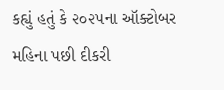કહ્યું હતું કે ૨૦૨૫ના ઑક્ટોબર મહિના પછી દીકરી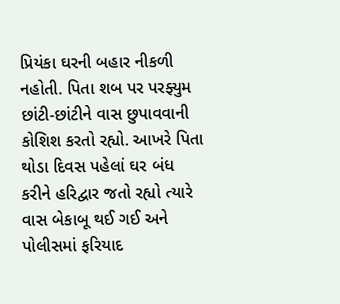પ્રિયંકા ઘરની બહાર નીકળી નહોતી. પિતા શબ પર પરફ્યુમ છાંટી-છાંટીને વાસ છુપાવવાની કોશિશ કરતો રહ્યો. આખરે પિતા થોડા દિવસ પહેલાં ઘર બંધ કરીને હરિદ્વાર જતો રહ્યો ત્યારે વાસ બેકાબૂ થઈ ગઈ અને પોલીસમાં ફરિયાદ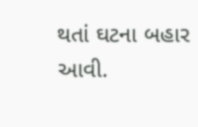થતાં ઘટના બહાર આવી.